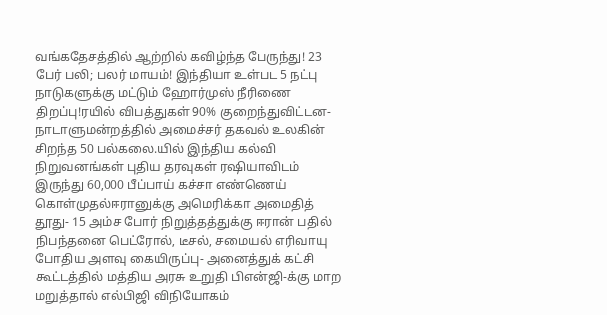வங்கதேசத்தில் ஆற்றில் கவிழ்ந்த பேருந்து! 23 பேர் பலி; பலர் மாயம்! இந்தியா உள்பட 5 நட்பு நாடுகளுக்கு மட்டும் ஹோர்முஸ் நீரிணை திறப்பு!ரயில் விபத்துகள் 90% குறைந்துவிட்டன- நாடாளுமன்றத்தில் அமைச்சர் தகவல் உலகின் சிறந்த 50 பல்கலை.யில் இந்திய கல்வி நிறுவனங்கள் புதிய தரவுகள் ரஷியாவிடம் இருந்து 60,000 பீப்பாய் கச்சா எண்ணெய் கொள்முதல்ஈரானுக்கு அமெரிக்கா அமைதித் தூது- 15 அம்ச போர் நிறுத்தத்துக்கு ஈரான் பதில் நிபந்தனை பெட்ரோல், டீசல், சமையல் எரிவாயு போதிய அளவு கையிருப்பு- அனைத்துக் கட்சி கூட்டத்தில் மத்திய அரசு உறுதி பிஎன்ஜி-க்கு மாற மறுத்தால் எல்பிஜி விநியோகம்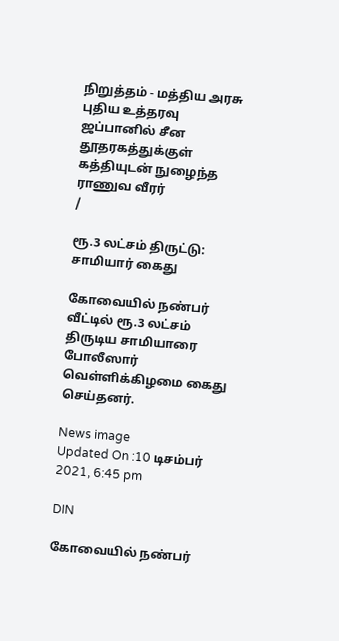நிறுத்தம் - மத்திய அரசு புதிய உத்தரவு ஜப்பானில் சீன தூதரகத்துக்குள் கத்தியுடன் நுழைந்த ராணுவ வீரர்
/

ரூ.3 லட்சம் திருட்டு: சாமியார் கைது

கோவையில் நண்பர் வீட்டில் ரூ.3 லட்சம் திருடிய சாமியாரை போலீஸார் வெள்ளிக்கிழமை கைது செய்தனர்.

News image
Updated On :10 டிசம்பர் 2021, 6:45 pm

DIN

கோவையில் நண்பர்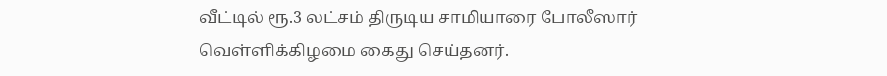வீட்டில் ரூ.3 லட்சம் திருடிய சாமியாரை போலீஸார் வெள்ளிக்கிழமை கைது செய்தனர்.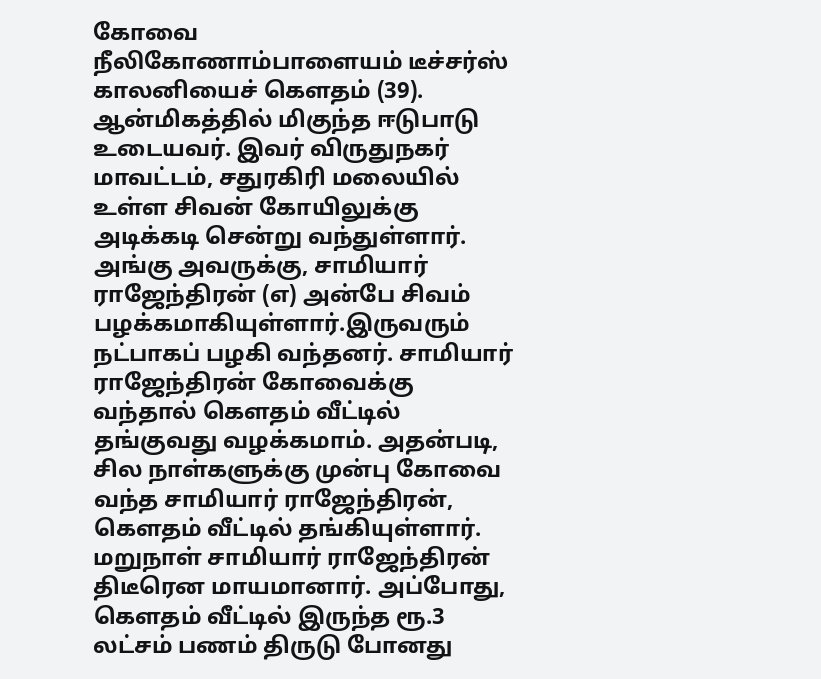கோவை நீலிகோணாம்பாளையம் டீச்சர்ஸ் காலனியைச் கௌதம் (39). ஆன்மிகத்தில் மிகுந்த ஈடுபாடு உடையவர். இவர் விருதுநகர் மாவட்டம், சதுரகிரி மலையில் உள்ள சிவன் கோயிலுக்கு அடிக்கடி சென்று வந்துள்ளார். அங்கு அவருக்கு, சாமியார் ராஜேந்திரன் (எ) அன்பே சிவம் பழக்கமாகியுள்ளார்.இருவரும் நட்பாகப் பழகி வந்தனர். சாமியார் ராஜேந்திரன் கோவைக்கு வந்தால் கௌதம் வீட்டில் தங்குவது வழக்கமாம். அதன்படி, சில நாள்களுக்கு முன்பு கோவை வந்த சாமியார் ராஜேந்திரன், கெளதம் வீட்டில் தங்கியுள்ளார். மறுநாள் சாமியார் ராஜேந்திரன் திடீரென மாயமானார். அப்போது, கௌதம் வீட்டில் இருந்த ரூ.3 லட்சம் பணம் திருடு போனது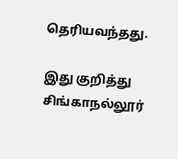தெரியவந்தது.

இது குறித்து சிங்காநல்லூர்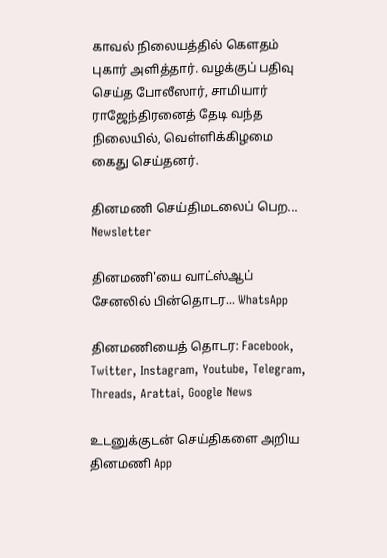காவல் நிலையத்தில் கௌதம் புகார் அளித்தார். வழக்குப் பதிவு செய்த போலீஸார், சாமியார் ராஜேந்திரனைத் தேடி வந்த நிலையில், வெள்ளிக்கிழமை கைது செய்தனர்.

தினமணி செய்திமடலைப் பெற... Newsletter

தினமணி'யை வாட்ஸ்ஆப் சேனலில் பின்தொடர... WhatsApp

தினமணியைத் தொடர: Facebook, Twitter, Instagram, Youtube, Telegram, Threads, Arattai, Google News

உடனுக்குடன் செய்திகளை அறிய தினமணி App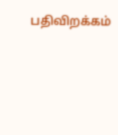பதிவிறக்கம்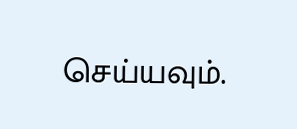செய்யவும்.